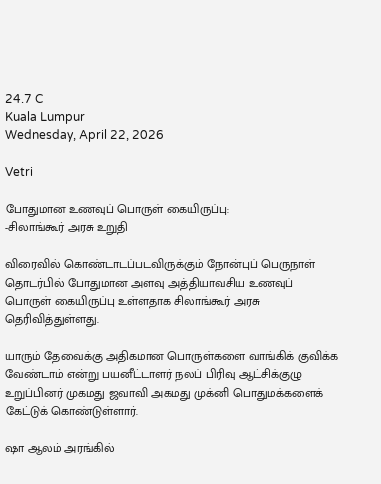24.7 C
Kuala Lumpur
Wednesday, April 22, 2026

Vetri

போதுமான உணவுப் பொருள் கையிருப்பு:
-சிலாங்கூர் அரசு உறுதி

விரைவில் கொண்டாடப்படவிருக்கும் நோன்புப் பெருநாள் தொடர்பில் போதுமான அளவு அத்தியாவசிய உணவுப் பொருள் கையிருப்பு உள்ளதாக சிலாங்கூர் அரசு தெரிவித்துள்ளது.

யாரும் தேவைக்கு அதிகமான பொருள்களை வாங்கிக் குவிக்க வேண்டாம் என்று பயனீட்டாளர் நலப் பிரிவு ஆட்சிக்குழு உறுப்பினர் முகமது ஜவாவி அகமது முக்னி பொதுமக்களைக் கேட்டுக் கொண்டுள்ளார்.

ஷா ஆலம் அரங்கில்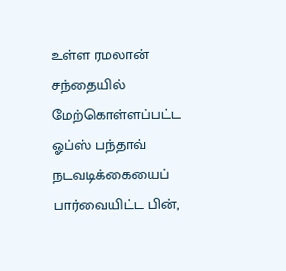உள்ள ரமலான் சந்தையில் மேற்கொள்ளப்பட்ட ஓப்ஸ் பந்தாவ் நடவடிக்கையைப் பார்வையிட்ட பின்,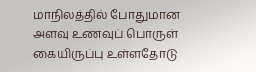மாநிலத்தில் போதுமான அளவு உணவுப் பொருள் கையிருப்பு உள்ளதோடு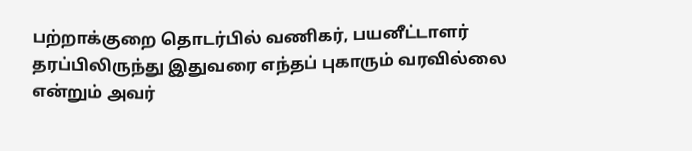பற்றாக்குறை தொடர்பில் வணிகர், பயனீட்டாளர் தரப்பிலிருந்து இதுவரை எந்தப் புகாரும் வரவில்லை என்றும் அவர்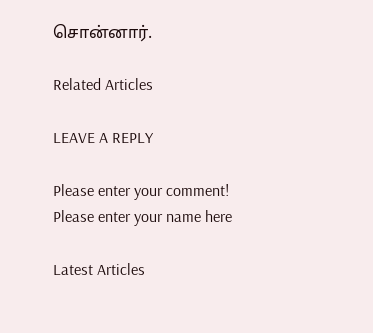சொன்னார்.

Related Articles

LEAVE A REPLY

Please enter your comment!
Please enter your name here

Latest Articles